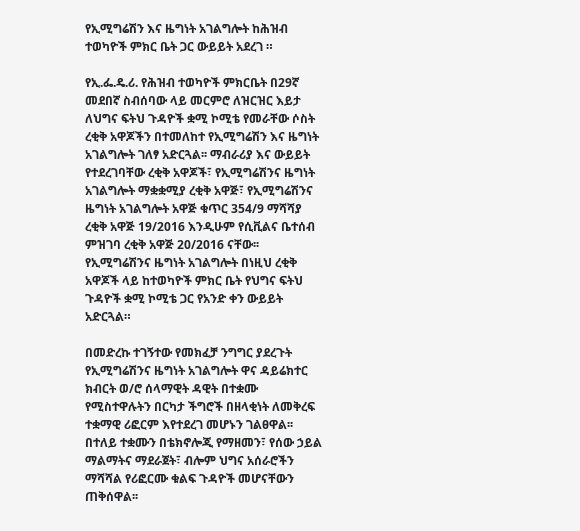የኢሚግሬሽን እና ዜግነት አገልግሎት ከሕዝብ ተወካዮች ምክር ቤት ጋር ውይይት አደረገ ።

የኢ.ፌ.ዴ.ሪ. የሕዝብ ተወካዮች ምክርቤት በ29ኛ መደበኛ ስብሰባው ላይ መርምሮ ለዝርዝር እይታ ለህግና ፍትህ ጉዳዮች ቋሚ ኮሚቴ የመራቸው ሶስት ረቂቅ አዋጆችን በተመለከተ የኢሚግሬሽን እና ዜግነት አገልግሎት ገለፃ አድርጓል፡፡ ማብራሪያ እና ውይይት የተደረገባቸው ረቂቅ አዋጆች፣ የኢሚግሬሽንና ዜግነት አገልግሎት ማቋቋሚያ ረቂቅ አዋጅ፣ የኢሚግሬሽንና ዜግነት አገልግሎት አዋጅ ቁጥር 354/9 ማሻሻያ ረቂቅ አዋጅ 19/2016 እንዲሁም የሲቪልና ቤተሰብ ምዝገባ ረቂቅ አዋጅ 20/2016 ናቸው፡፡ የኢሚግሬሽንና ዜግነት አገልግሎት በነዚህ ረቂቅ አዋጆች ላይ ከተወካዮች ምክር ቤት የህግና ፍትህ ጉዳዮች ቋሚ ኮሚቴ ጋር የአንድ ቀን ውይይት አድርጓል።

በመድረኩ ተገኝተው የመክፈቻ ንግግር ያደረጉት የኢሚግሬሽንና ዜግነት አገልግሎት ዋና ዳይሬክተር ክብርት ወ/ሮ ሰላማዊት ዳዊት በተቋሙ የሚስተዋሉትን በርካታ ችግሮች በዘላቂነት ለመቅረፍ ተቋማዊ ሪፎርም እየተደረገ መሆኑን ገልፀዋል፡፡ በተለይ ተቋሙን በቴክኖሎጂ የማዘመን፣ የሰው ኃይል ማልማትና ማደራጀት፣ ብሎም ህግና አሰራሮችን ማሻሻል የሪፎርሙ ቁልፍ ጉዳዮች መሆናቸውን ጠቅሰዋል፡፡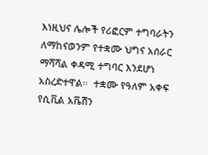እነዚህና ሌሎች የሪፎርም ተግባራትን ለማከናወንም የተቋሙ ህግና አሰራር ማሻሻል ቀዳሚ ተግባር እንደሆነ አስረድተዋል።  ተቋሙ የዓለም አቀፍ የሲቪል አቬሽን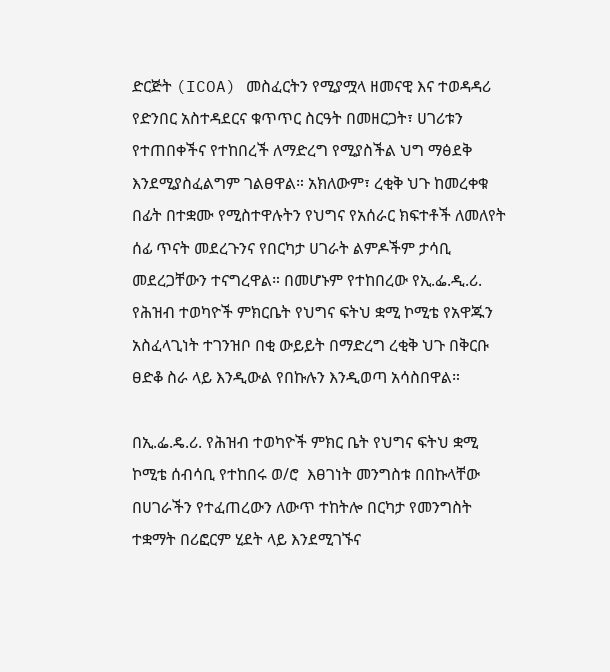ድርጅት (ICOA) መስፈርትን የሚያሟላ ዘመናዊ እና ተወዳዳሪ የድንበር አስተዳደርና ቁጥጥር ስርዓት በመዘርጋት፣ ሀገሪቱን የተጠበቀችና የተከበረች ለማድረግ የሚያስችል ህግ ማፅደቅ እንደሚያስፈልግም ገልፀዋል። አክለውም፣ ረቂቅ ህጉ ከመረቀቁ በፊት በተቋሙ የሚስተዋሉትን የህግና የአሰራር ክፍተቶች ለመለየት ሰፊ ጥናት መደረጉንና የበርካታ ሀገራት ልምዶችም ታሳቢ መደረጋቸውን ተናግረዋል። በመሆኑም የተከበረው የኢ.ፌ.ዲ.ሪ. የሕዝብ ተወካዮች ምክርቤት የህግና ፍትህ ቋሚ ኮሚቴ የአዋጁን አስፈላጊነት ተገንዝቦ በቂ ውይይት በማድረግ ረቂቅ ህጉ በቅርቡ ፀድቆ ስራ ላይ እንዲውል የበኩሉን እንዲወጣ አሳስበዋል።

በኢ.ፌ.ዴ.ሪ. የሕዝብ ተወካዮች ምክር ቤት የህግና ፍትህ ቋሚ ኮሚቴ ሰብሳቢ የተከበሩ ወ/ሮ  እፀገነት መንግስቱ በበኩላቸው በሀገራችን የተፈጠረውን ለውጥ ተከትሎ በርካታ የመንግስት ተቋማት በሪፎርም ሂደት ላይ እንደሚገኙና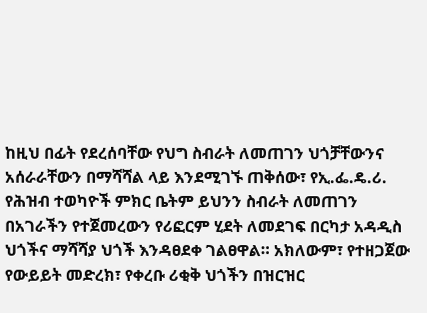ከዚህ በፊት የደረሰባቸው የህግ ስብራት ለመጠገን ህጎቻቸውንና አሰራራቸውን በማሻሻል ላይ እንደሚገኙ ጠቅሰው፣ የኢ.ፌ.ዴ.ሪ. የሕዝብ ተወካዮች ምክር ቤትም ይህንን ስብራት ለመጠገን በአገራችን የተጀመረውን የሪፎርም ሂደት ለመደገፍ በርካታ አዳዲስ ህጎችና ማሻሻያ ህጎች እንዳፀደቀ ገልፀዋል። አክለውም፣ የተዘጋጀው የውይይት መድረክ፣ የቀረቡ ሪቂቅ ህጎችን በዝርዝር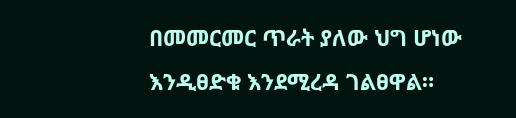በመመርመር ጥራት ያለው ህግ ሆነው እንዲፀድቁ እንደሚረዳ ገልፀዋል።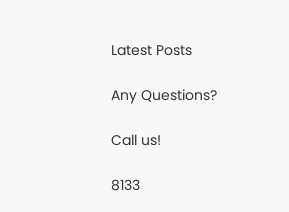Latest Posts

Any Questions?

Call us!

8133